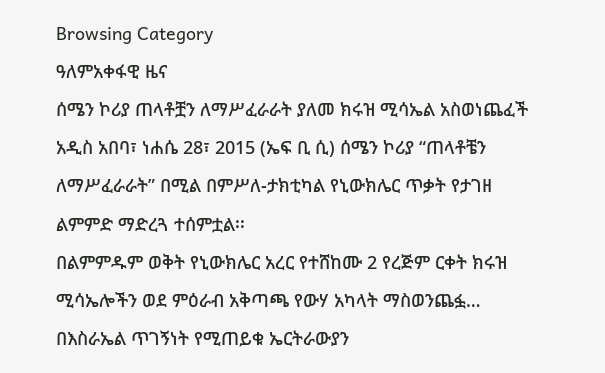Browsing Category
ዓለምአቀፋዊ ዜና
ሰሜን ኮሪያ ጠላቶቿን ለማሥፈራራት ያለመ ክሩዝ ሚሳኤል አስወነጨፈች
አዲስ አበባ፣ ነሐሴ 28፣ 2015 (ኤፍ ቢ ሲ) ሰሜን ኮሪያ “ጠላቶቼን ለማሥፈራራት” በሚል በምሥለ-ታክቲካል የኒውክሌር ጥቃት የታገዘ ልምምድ ማድረጓ ተሰምቷል፡፡
በልምምዱም ወቅት የኒውክሌር አረር የተሸከሙ 2 የረጅም ርቀት ክሩዝ ሚሳኤሎችን ወደ ምዕራብ አቅጣጫ የውሃ አካላት ማስወንጨፏ…
በእስራኤል ጥገኝነት የሚጠይቁ ኤርትራውያን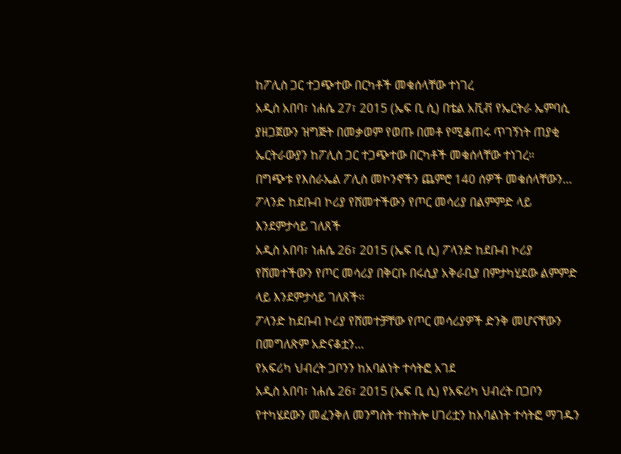ከፖሊስ ጋር ተጋጭተው በርካቶች መቁሰላቸው ተነገረ
አዲስ አበባ፣ ነሐሴ 27፣ 2015 (ኤፍ ቢ ሲ) በቴል አቪቭ የኤርትራ ኤምባሲ ያዘጋጀውን ዝግጅት በመቃወም የወጡ በመቶ የሚቆጠሩ ጥገኝነት ጠያቂ ኤርትራውያን ከፖሊስ ጋር ተጋጭተው በርካቶች መቁሰላቸው ተነገረ።
በግጭቱ የእስራኤል ፖሊስ መኮንኖችን ጨምሮ 140 ሰዎች መቁሰላቸውን…
ፖላንድ ከደቡብ ኮሪያ የሸመተችውን የጦር መሳሪያ በልምምድ ላይ እንደምታሳይ ገለጸች
አዲስ አበባ፣ ነሐሴ 26፣ 2015 (ኤፍ ቢ ሲ) ፖላንድ ከደቡብ ኮሪያ የሸመተችውን የጦር መሳሪያ በቅርቡ በሩሲያ አቅራቢያ በምታካሂደው ልምምድ ላይ እንደምታሳይ ገለጸች።
ፖላንድ ከደቡብ ኮሪያ የሸመተቻቸው የጦር መሳሪያዎች ድንቅ መሆናቸውን በመግለጽም አድናቆቷን…
የአፍሪካ ህብረት ጋቦንን ከአባልነት ተሳትፎ አገደ
አዲስ አበባ፣ ነሐሴ 26፣ 2015 (ኤፍ ቢ ሲ) የአፍሪካ ህብረት በጋቦን የተካሄደውን መፈንቅለ መንግስት ተከትሎ ሀገሪቷን ከአባልነት ተሳትፎ ማገዱን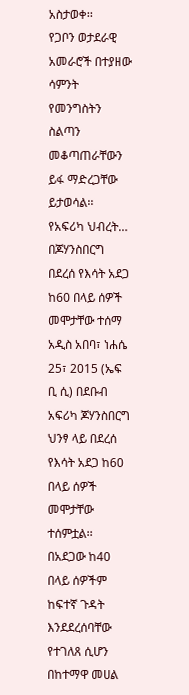አስታወቀ፡፡
የጋቦን ወታደራዊ አመራሮች በተያዘው ሳምንት የመንግስትን ስልጣን መቆጣጠራቸውን ይፋ ማድረጋቸው ይታወሳል፡፡
የአፍሪካ ህብረት…
በጆሃንስበርግ በደረሰ የእሳት አደጋ ከ60 በላይ ሰዎች መሞታቸው ተሰማ
አዲስ አበባ፣ ነሐሴ 25፣ 2015 (ኤፍ ቢ ሲ) በደቡብ አፍሪካ ጆሃንስበርግ ህንፃ ላይ በደረሰ የእሳት አደጋ ከ60 በላይ ሰዎች መሞታቸው ተሰምቷል፡፡
በአደጋው ከ40 በላይ ሰዎችም ከፍተኛ ጉዳት እንደደረሰባቸው የተገለጸ ሲሆን በከተማዋ መሀል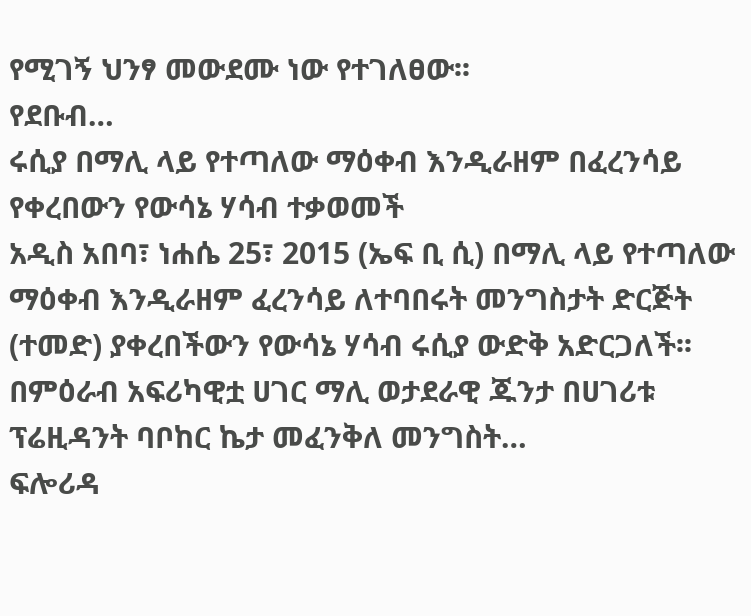የሚገኝ ህንፃ መውደሙ ነው የተገለፀው፡፡
የደቡብ…
ሩሲያ በማሊ ላይ የተጣለው ማዕቀብ እንዲራዘም በፈረንሳይ የቀረበውን የውሳኔ ሃሳብ ተቃወመች
አዲስ አበባ፣ ነሐሴ 25፣ 2015 (ኤፍ ቢ ሲ) በማሊ ላይ የተጣለው ማዕቀብ እንዲራዘም ፈረንሳይ ለተባበሩት መንግስታት ድርጅት (ተመድ) ያቀረበችውን የውሳኔ ሃሳብ ሩሲያ ውድቅ አድርጋለች፡፡
በምዕራብ አፍሪካዊቷ ሀገር ማሊ ወታደራዊ ጁንታ በሀገሪቱ ፕሬዚዳንት ባቦከር ኬታ መፈንቅለ መንግስት…
ፍሎሪዳ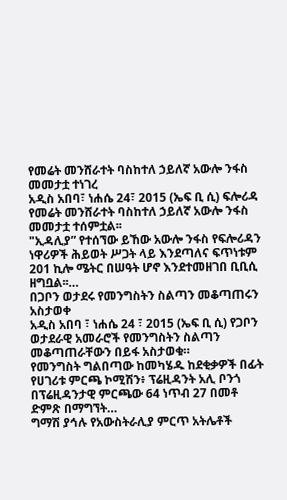የመሬት መንሸራተት ባስከተለ ኃይለኛ አውሎ ንፋስ መመታቷ ተነገረ
አዲስ አበባ፣ ነሐሴ 24፣ 2015 (ኤፍ ቢ ሲ) ፍሎሪዳ የመሬት መንሸራተት ባስከተለ ኃይለኛ አውሎ ንፋስ መመታቷ ተሰምቷል፡፡
"ኢዳሊያ” የተሰኘው ይኸው አውሎ ንፋስ የፍሎሪዳን ነዋሪዎች ሕይወት ሥጋት ላይ እንደጣለና ፍጥነቱም 201 ኪሎ ሜትር በሠዓት ሆኖ እንደተመዘገበ ቢቢሲ ዘግቧል፡፡…
በጋቦን ወታደሩ የመንግስትን ስልጣን መቆጣጠሩን አስታወቀ
አዲስ አበባ ፣ ነሐሴ 24 ፣ 2015 (ኤፍ ቢ ሲ) የጋቦን ወታደራዊ አመራሮች የመንግስትን ስልጣን መቆጣጠራቸውን በይፋ አስታወቁ።
የመንግስት ግልበጣው ከመካሄዱ ከደቂቃዎች በፊት የሀገሪቱ ምርጫ ኮሚሽን፥ ፕሬዚዳንት አሊ ቦንጎ በፕሬዚዳንታዊ ምርጫው 64 ነጥብ 27 በመቶ ድምጽ በማግኘት…
ግማሽ ያኅሉ የአውስትራሊያ ምርጥ አትሌቶች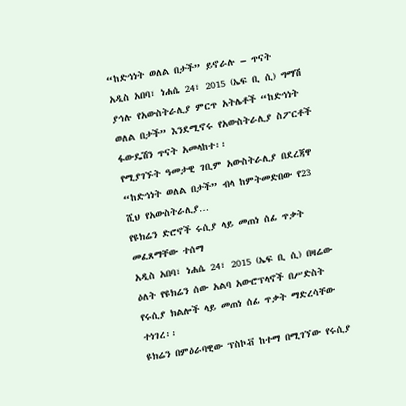“ከድኅነት ወለል በታች” ይኖራሉ – ጥናት
አዲስ አበባ፣ ነሐሴ 24፣ 2015 (ኤፍ ቢ ሲ) ግማሽ ያኅሉ የአውስትራሊያ ምርጥ አትሌቶች “ከድኅነት ወለል በታች” እንደሚኖሩ የአውስትራሊያ ስፖርቶች ፋውዴሽን ጥናት አመላከተ፡፡
የሚያገኙት ዓመታዊ ገቢም አውስትራሊያ በደረጃዋ “ከድኅነት ወለል በታች” ብላ ከምትመድበው የ23 ሺህ የአውስትራሊያ…
የዩክሬን ድሮኖች ሩሲያ ላይ መጠነ ሰፊ ጥቃት መፈጸማቸው ተሰማ
አዲስ አበባ፣ ነሐሴ 24፣ 2015 (ኤፍ ቢ ሲ) በዛሬው ዕለት የዩክሬን ሰው አልባ አውሮፕላኖች በሥድስት የሩሲያ ክልሎች ላይ መጠነ ሰፊ ጥቃት ማድረሳቸው ተነገረ፡፡
ዩክሬን በምዕራባዊው ፕስኮቭ ከተማ በሚገኘው የሩሲያ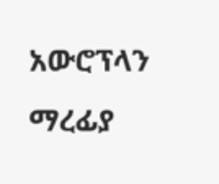አውሮፕላን ማረፊያ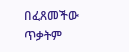በፈጸመችው ጥቃትም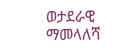ወታደራዊ ማመላለሻ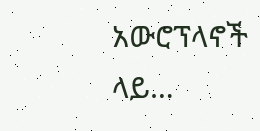አውሮፕላኖች ላይ…